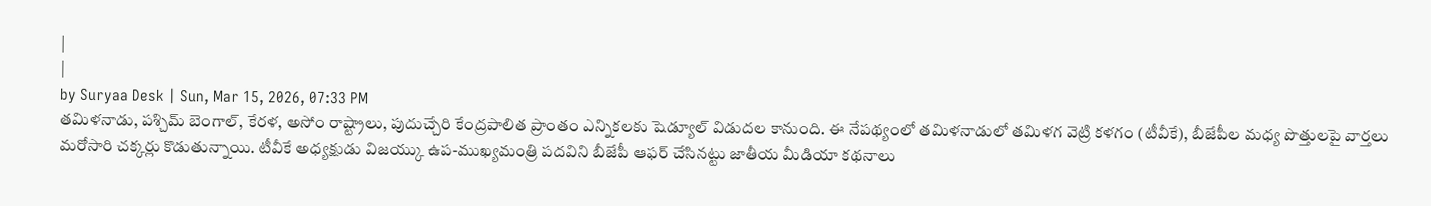|
|
by Suryaa Desk | Sun, Mar 15, 2026, 07:33 PM
తమిళనాడు, పశ్చిమ్ బెంగాల్, కేరళ, అసోం రాష్ట్రాలు, పుదుచ్చేరి కేంద్రపాలిత ప్రాంతం ఎన్నికలకు షెడ్యూల్ విడుదల కానుంది. ఈ నేపథ్యంలో తమిళనాడులో తమిళగ వెట్రి కళగం (టీవీకే), బీజేపీల మధ్య పొత్తులపై వార్తలు మరోసారి చక్కర్లు కొడుతున్నాయి. టీవీకే అధ్యక్షుడు విజయ్కు ఉప-ముఖ్యమంత్రి పదవిని బీజేపీ ఆఫర్ చేసినట్టు జాతీయ మీడియా కథనాలు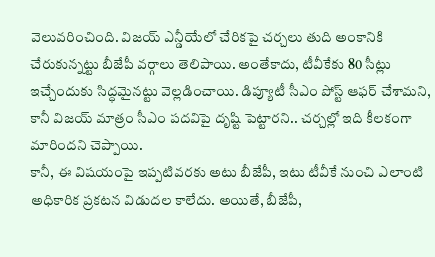వెలువరించింది. విజయ్ ఎన్డీయేలో చేరికపై చర్చలు తుది అంకానికి చేరుకున్నట్టు బీజేపీ వర్గాలు తెలిపాయి. అంతేకాదు, టీవీకేకు 80 సీట్లు ఇచ్చేందుకు సిద్ధమైనట్టు వెల్లడించాయి. డిప్యూటీ సీఎం పోస్ట్ ఆఫర్ చేశామని, కానీ విజయ్ మాత్రం సీఎం పదవిపై దృష్టి పెట్టారని.. చర్చల్లో ఇది కీలకంగా మారిందని చెప్పాయి.
కానీ, ఈ విషయంపై ఇప్పటివరకు అటు బీజేపీ, ఇటు టీవీకే నుంచి ఎలాంటి అధికారిక ప్రకటన విడుదల కాలేదు. అయితే, బీజేపీ,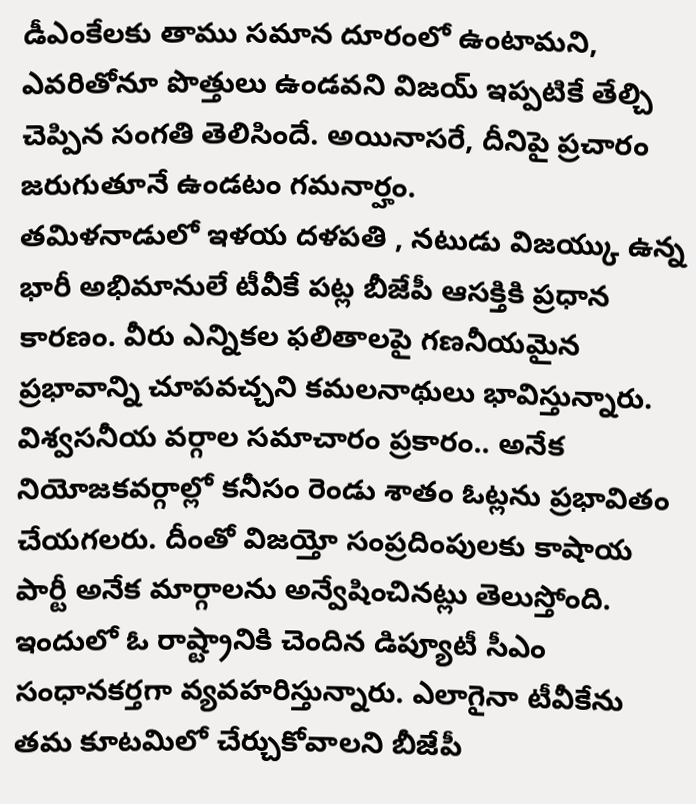డీఎంకేలకు తాము సమాన దూరంలో ఉంటామని, ఎవరితోనూ పొత్తులు ఉండవని విజయ్ ఇప్పటికే తేల్చి చెప్పిన సంగతి తెలిసిందే. అయినాసరే, దీనిపై ప్రచారం జరుగుతూనే ఉండటం గమనార్హం.
తమిళనాడులో ఇళయ దళపతి , నటుడు విజయ్కు ఉన్న భారీ అభిమానులే టీవీకే పట్ల బీజేపీ ఆసక్తికి ప్రధాన కారణం. వీరు ఎన్నికల ఫలితాలపై గణనీయమైన ప్రభావాన్ని చూపవచ్చని కమలనాథులు భావిస్తున్నారు. విశ్వసనీయ వర్గాల సమాచారం ప్రకారం.. అనేక నియోజకవర్గాల్లో కనీసం రెండు శాతం ఓట్లను ప్రభావితం చేయగలరు. దీంతో విజయ్తో సంప్రదింపులకు కాషాయ పార్టీ అనేక మార్గాలను అన్వేషించినట్లు తెలుస్తోంది. ఇందులో ఓ రాష్ట్రానికి చెందిన డిప్యూటీ సీఎం సంధానకర్తగా వ్యవహరిస్తున్నారు. ఎలాగైనా టీవీకేను తమ కూటమిలో చేర్చుకోవాలని బీజేపీ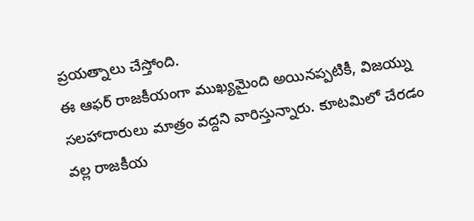ప్రయత్నాలు చేస్తోంది.
ఈ ఆఫర్ రాజకీయంగా ముఖ్యమైంది అయినప్పటికీ, విజయ్ను సలహాదారులు మాత్రం వద్దని వారిస్తున్నారు. కూటమిలో చేరడం వల్ల రాజకీయ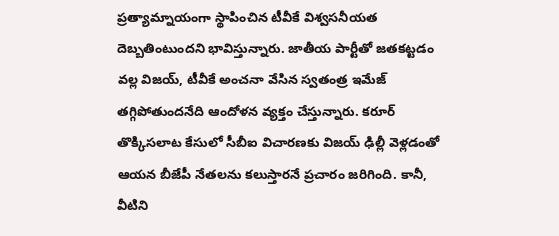ప్రత్యామ్నాయంగా స్థాపించిన టీవీకే విశ్వసనీయత దెబ్బతింటుందని భావిస్తున్నారు. జాతీయ పార్టీతో జతకట్టడం వల్ల విజయ్, టీవీకే అంచనా వేసిన స్వతంత్ర ఇమేజ్ తగ్గిపోతుందనేది ఆందోళన వ్యక్తం చేస్తున్నారు. కరూర్ తొక్కిసలాట కేసులో సీబీఐ విచారణకు విజయ్ ఢిల్లీ వెళ్లడంతో ఆయన బీజేపీ నేతలను కలుస్తారనే ప్రచారం జరిగింది. కానీ, వీటిని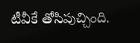టీవీకే తోసిపుచ్చింది.